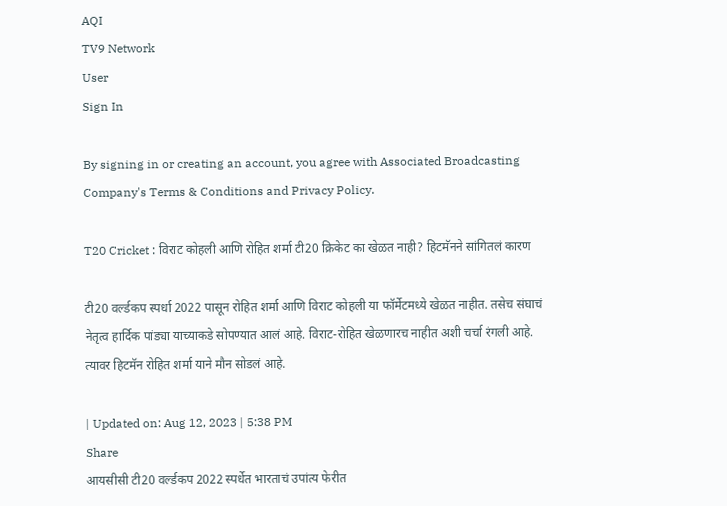AQI
TV9 Network
User
Sign In

By signing in or creating an account, you agree with Associated Broadcasting Company's Terms & Conditions and Privacy Policy.

T20 Cricket : विराट कोहली आणि रोहित शर्मा टी20 क्रिकेट का खेळत नाही? हिटमॅनने सांगितलं कारण

टी20 वर्ल्डकप स्पर्धा 2022 पासून रोहित शर्मा आणि विराट कोहली या फॉर्मेटमध्ये खेळत नाहीत. तसेच संघाचं नेतृत्व हार्दिक पांड्या याच्याकडे सोपण्यात आलं आहे. विराट-रोहित खेळणारच नाहीत अशी चर्चा रंगली आहे. त्यावर हिटमॅन रोहित शर्मा याने मौन सोडलं आहे.

| Updated on: Aug 12, 2023 | 5:38 PM
Share
आयसीसी टी20 वर्ल्डकप 2022 स्पर्धेत भारताचं उपांत्य फेरीत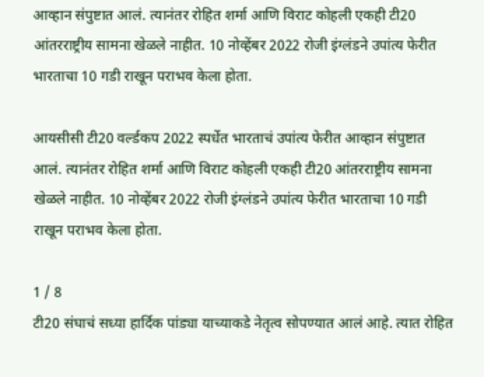आव्हान संपुष्टात आलं. त्यानंतर रोहित शर्मा आणि विराट कोहली एकही टी20 आंतरराष्ट्रीय सामना खेळले नाहीत. 10 नोव्हेंबर 2022 रोजी इंग्लंडने उपांत्य फेरीत भारताचा 10 गडी राखून पराभव केला होता.

आयसीसी टी20 वर्ल्डकप 2022 स्पर्धेत भारताचं उपांत्य फेरीत आव्हान संपुष्टात आलं. त्यानंतर रोहित शर्मा आणि विराट कोहली एकही टी20 आंतरराष्ट्रीय सामना खेळले नाहीत. 10 नोव्हेंबर 2022 रोजी इंग्लंडने उपांत्य फेरीत भारताचा 10 गडी राखून पराभव केला होता.

1 / 8
टी20 संघाचं सध्या हार्दिक पांड्या याच्याकडे नेतृत्व सोपण्यात आलं आहे. त्यात रोहित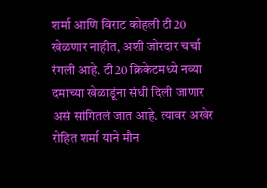शर्मा आणि विराट कोहली टी20 खेळणार नाहीत, अशी जोरदार चर्चा रंगली आहे. टी20 क्रिकेटमध्ये नव्या दमाच्या खेळाडूंना संधी दिली जाणार असं सांगितलं जात आहे. त्यावर अखेर रोहित शर्मा याने मौन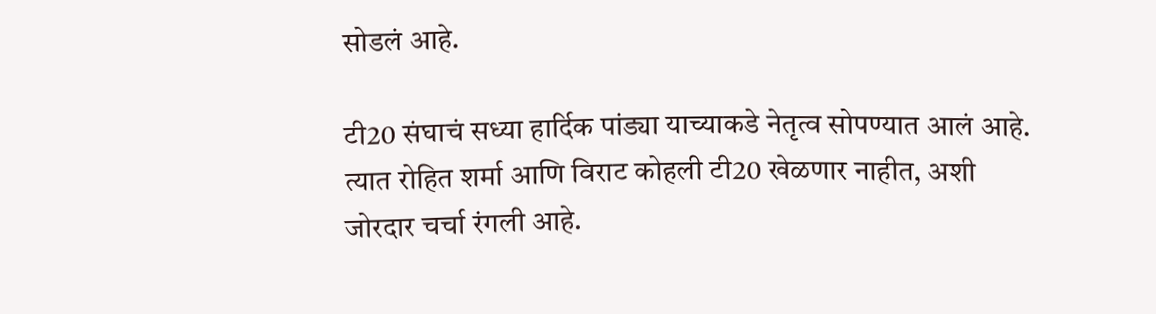सोडलं आहे.

टी20 संघाचं सध्या हार्दिक पांड्या याच्याकडे नेतृत्व सोपण्यात आलं आहे. त्यात रोहित शर्मा आणि विराट कोहली टी20 खेळणार नाहीत, अशी जोरदार चर्चा रंगली आहे.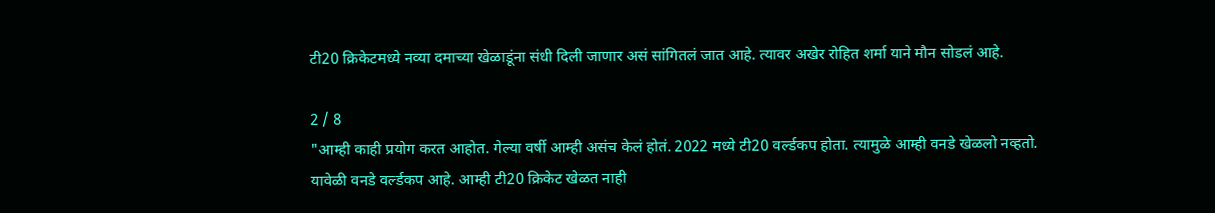टी20 क्रिकेटमध्ये नव्या दमाच्या खेळाडूंना संधी दिली जाणार असं सांगितलं जात आहे. त्यावर अखेर रोहित शर्मा याने मौन सोडलं आहे.

2 / 8
"आम्ही काही प्रयोग करत आहोत. गेल्या वर्षी आम्ही असंच केलं होतं. 2022 मध्ये टी20 वर्ल्डकप होता. त्यामुळे आम्ही वनडे खेळलो नव्हतो. यावेळी वनडे वर्ल्डकप आहे. आम्ही टी20 क्रिकेट खेळत नाही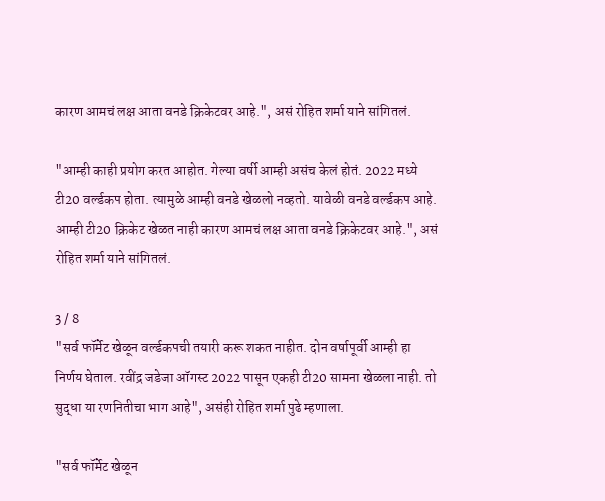कारण आमचं लक्ष आता वनडे क्रिकेटवर आहे.", असं रोहित शर्मा याने सांगितलं.

"आम्ही काही प्रयोग करत आहोत. गेल्या वर्षी आम्ही असंच केलं होतं. 2022 मध्ये टी20 वर्ल्डकप होता. त्यामुळे आम्ही वनडे खेळलो नव्हतो. यावेळी वनडे वर्ल्डकप आहे. आम्ही टी20 क्रिकेट खेळत नाही कारण आमचं लक्ष आता वनडे क्रिकेटवर आहे.", असं रोहित शर्मा याने सांगितलं.

3 / 8
"सर्व फॉर्मेट खेळून वर्ल्डकपची तयारी करू शकत नाहीत. दोन वर्षापूर्वी आम्ही हा निर्णय घेताल. रवींद्र जडेजा ऑगस्ट 2022 पासून एकही टी20 सामना खेळला नाही. तो सुद्धा या रणनितीचा भाग आहे", असंही रोहित शर्मा पुढे म्हणाला.

"सर्व फॉर्मेट खेळून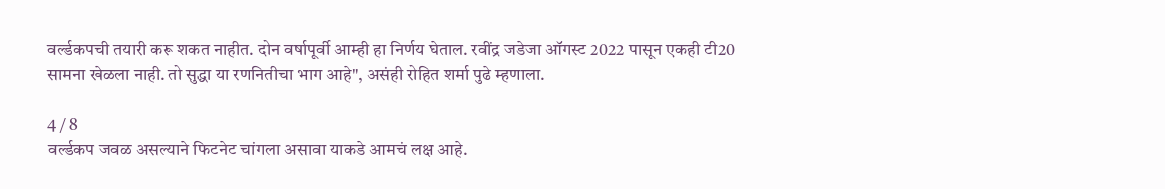वर्ल्डकपची तयारी करू शकत नाहीत. दोन वर्षापूर्वी आम्ही हा निर्णय घेताल. रवींद्र जडेजा ऑगस्ट 2022 पासून एकही टी20 सामना खेळला नाही. तो सुद्धा या रणनितीचा भाग आहे", असंही रोहित शर्मा पुढे म्हणाला.

4 / 8
वर्ल्डकप जवळ असल्याने फिटनेट चांगला असावा याकडे आमचं लक्ष आहे.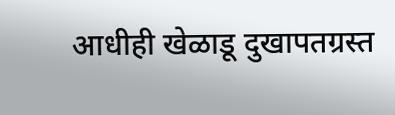आधीही खेळाडू दुखापतग्रस्त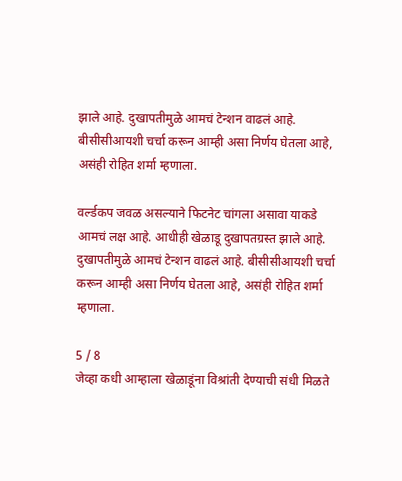झाले आहे. दुखापतीमुळे आमचं टेन्शन वाढलं आहे. बीसीसीआयशी चर्चा करून आम्ही असा निर्णय घेतला आहे, असंही रोहित शर्मा म्हणाला.

वर्ल्डकप जवळ असल्याने फिटनेट चांगला असावा याकडे आमचं लक्ष आहे. आधीही खेळाडू दुखापतग्रस्त झाले आहे. दुखापतीमुळे आमचं टेन्शन वाढलं आहे. बीसीसीआयशी चर्चा करून आम्ही असा निर्णय घेतला आहे, असंही रोहित शर्मा म्हणाला.

5 / 8
जेव्हा कधी आम्हाला खेळाडूंना विश्रांती देण्याची संधी मिळते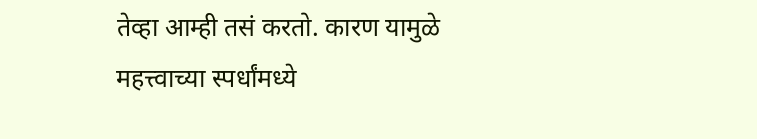तेव्हा आम्ही तसं करतो. कारण यामुळे महत्त्वाच्या स्पर्धांमध्ये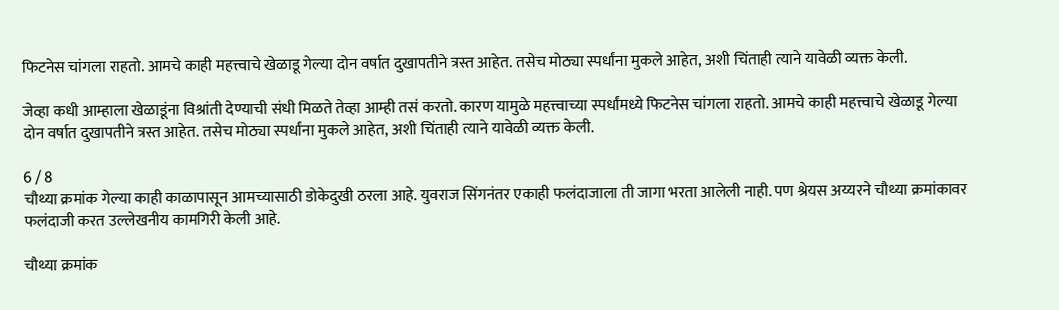फिटनेस चांगला राहतो. आमचे काही महत्त्वाचे खेळाडू गेल्या दोन वर्षात दुखापतीने त्रस्त आहेत. तसेच मोठ्या स्पर्धांना मुकले आहेत, अशी चिंताही त्याने यावेळी व्यक्त केली.

जेव्हा कधी आम्हाला खेळाडूंना विश्रांती देण्याची संधी मिळते तेव्हा आम्ही तसं करतो. कारण यामुळे महत्त्वाच्या स्पर्धांमध्ये फिटनेस चांगला राहतो. आमचे काही महत्त्वाचे खेळाडू गेल्या दोन वर्षात दुखापतीने त्रस्त आहेत. तसेच मोठ्या स्पर्धांना मुकले आहेत, अशी चिंताही त्याने यावेळी व्यक्त केली.

6 / 8
चौथ्या क्रमांक गेल्या काही काळापासून आमच्यासाठी डोकेदुखी ठरला आहे. युवराज सिंगनंतर एकाही फलंदाजाला ती जागा भरता आलेली नाही. पण श्रेयस अय्यरने चौथ्या क्रमांकावर फलंदाजी करत उल्लेखनीय कामगिरी केली आहे.

चौथ्या क्रमांक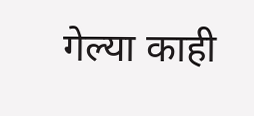गेल्या काही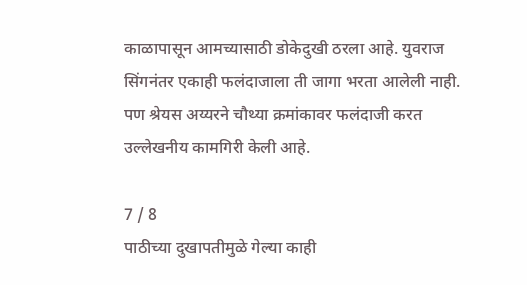काळापासून आमच्यासाठी डोकेदुखी ठरला आहे. युवराज सिंगनंतर एकाही फलंदाजाला ती जागा भरता आलेली नाही. पण श्रेयस अय्यरने चौथ्या क्रमांकावर फलंदाजी करत उल्लेखनीय कामगिरी केली आहे.

7 / 8
पाठीच्या दुखापतीमुळे गेल्या काही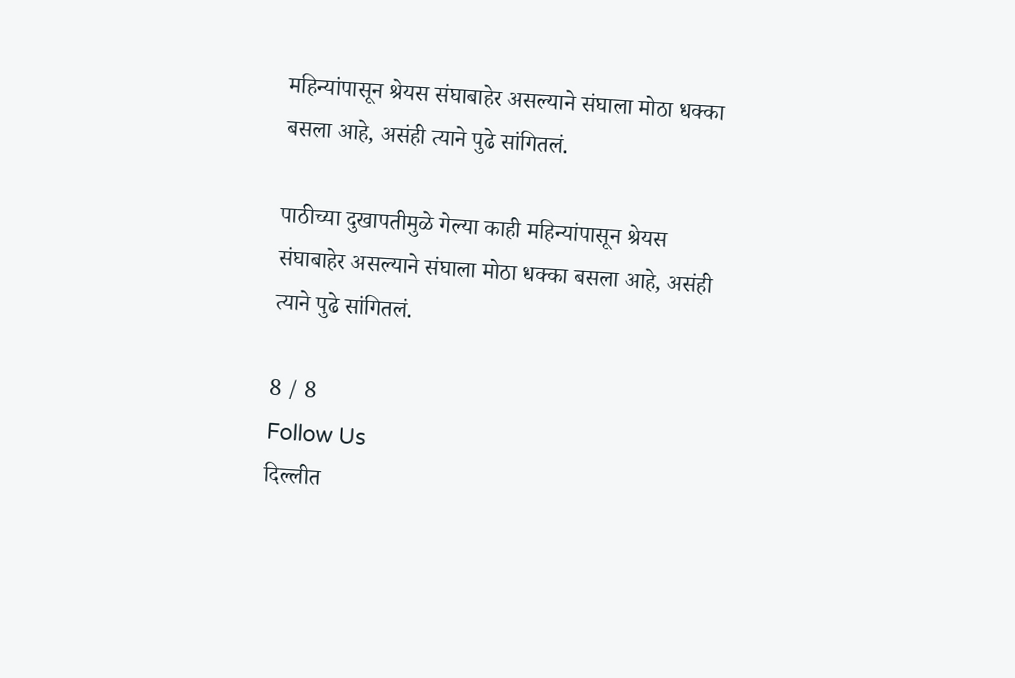महिन्यांपासून श्रेयस संघाबाहेर असल्याने संघाला मोठा धक्का बसला आहे, असंही त्याने पुढे सांगितलं.

पाठीच्या दुखापतीमुळे गेल्या काही महिन्यांपासून श्रेयस संघाबाहेर असल्याने संघाला मोठा धक्का बसला आहे, असंही त्याने पुढे सांगितलं.

8 / 8
Follow Us
दिल्लीत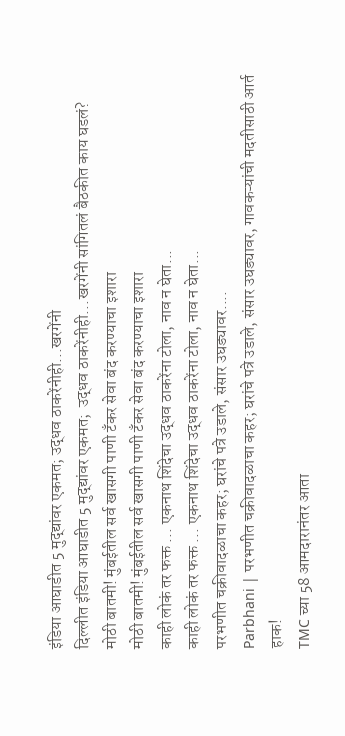इंडिया आघाडीत 5 मुद्द्यांवर एकमत; उद्धव ठाकरेंनीही...खरगेंनी
दिल्लीत इंडिया आघाडीत 5 मुद्द्यांवर एकमत;  उद्धव ठाकरेंनीही...खरगेंनी सांगितलं बैठकीत काय घडलं?
मोठी बातमी! मुंबईतील सर्व खासगी पाणी टँकर सेवा बंद करण्याचा इशारा
मोठी बातमी! मुंबईतील सर्व खासगी पाणी टँकर सेवा बंद करण्याचा इशारा
काही लोकं तर फक्त ... एकनाथ शिंदेचा उद्धव ठाकरेंना टोला, नाव न घेता...
काही लोकं तर फक्त ... एकनाथ शिंदेचा उद्धव ठाकरेंना टोला, नाव न घेता...
परभणीत चक्रीवादळाचा कहर; घरांचे पत्रे उडाले, संसार उघड्यावर....
Parbhani | परभणीत चक्रीवादळाचा कहर; घरांचे पत्रे उडाले, संसार उघड्यावर, गावकऱ्यांची मदतीसाठी आर्त हाक!
TMC च्या 58 आमदारानंतर आता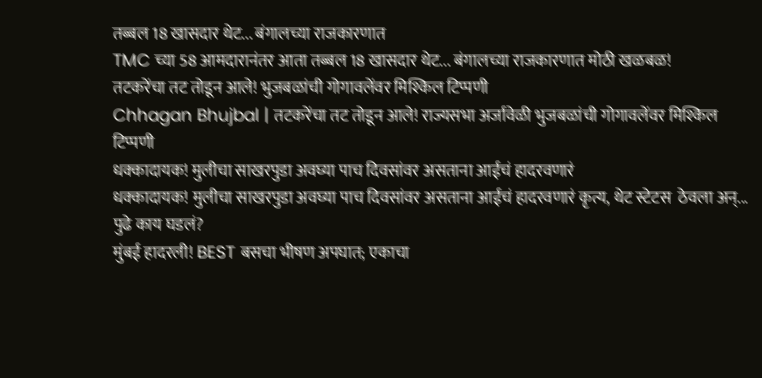तब्बल 18 खासदार थेट... बंगालच्या राजकारणात
TMC च्या 58 आमदारानंतर आता तब्बल 18 खासदार थेट... बंगालच्या राजकारणात मोठी खळबळ!
तटकरेंचा तट तोडून आले! भुजबळांची गोगावलेंवर मिश्किल टिप्पणी
Chhagan Bhujbal | तटकरेंचा तट तोडून आले! राज्यसभा अर्जावेळी भुजबळांची गोगावलेंवर मिश्किल टिप्पणी
धक्कादायक! मुलीचा साखरपुडा अवघ्या पाच दिवसांवर असताना आईचं हादरवणारं
धक्कादायक! मुलीचा साखरपुडा अवघ्या पाच दिवसांवर असताना आईचं हादरवणारं कृत्य, थेट स्टेटस  ठेवला अन्... पुढे काय घडलं?
मुंबई हादरली! BEST बसचा भीषण अपघात; एकाचा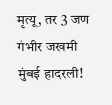मृत्यू, तर 3 जण गंभीर जखमी
मुंबई हादरली!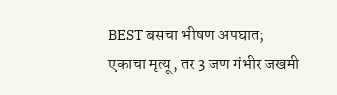BEST बसचा भीषण अपघात; एकाचा मृत्यू, तर 3 जण गंभीर जखमी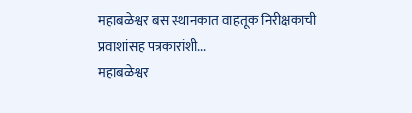महाबळेश्वर बस स्थानकात वाहतूक निरीक्षकाची प्रवाशांसह पत्रकारांशी...
महाबळेश्वर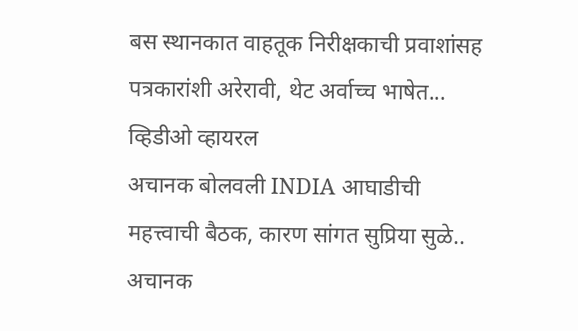बस स्थानकात वाहतूक निरीक्षकाची प्रवाशांसह पत्रकारांशी अरेरावी, थेट अर्वाच्च भाषेत... व्हिडीओ व्हायरल
अचानक बोलवली INDIA आघाडीची महत्त्वाची बैठक, कारण सांगत सुप्रिया सुळे..
अचानक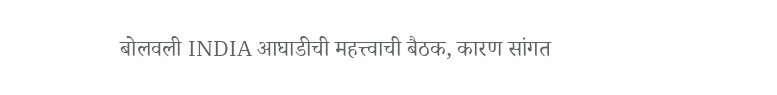बोलवली INDIA आघाडीची महत्त्वाची बैठक, कारण सांगत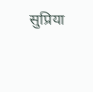सुप्रिया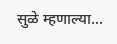सुळे म्हणाल्या...